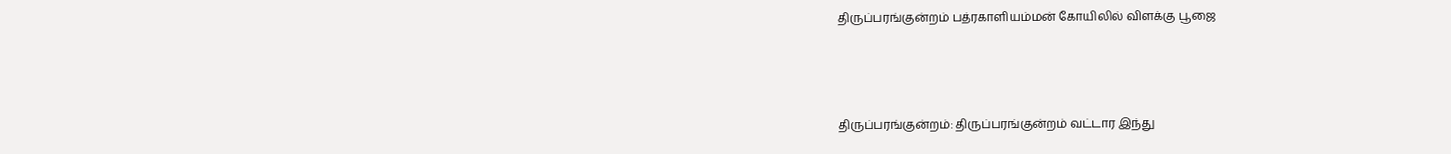திருப்பரங்குன்றம் பத்ரகாளியம்மன் கோயிலில் விளக்கு பூஜை



திருப்பரங்குன்றம்: திருப்பரங்குன்றம் வட்டார இந்து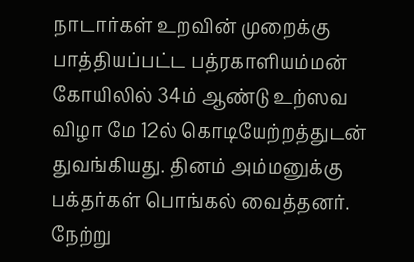நாடார்கள் உறவின் முறைக்கு பாத்தியப்பட்ட பத்ரகாளியம்மன் கோயிலில் 34ம் ஆண்டு உற்ஸவ விழா மே 12ல் கொடியேற்றத்துடன் துவங்கியது. தினம் அம்மனுக்கு பக்தர்கள் பொங்கல் வைத்தனர். நேற்று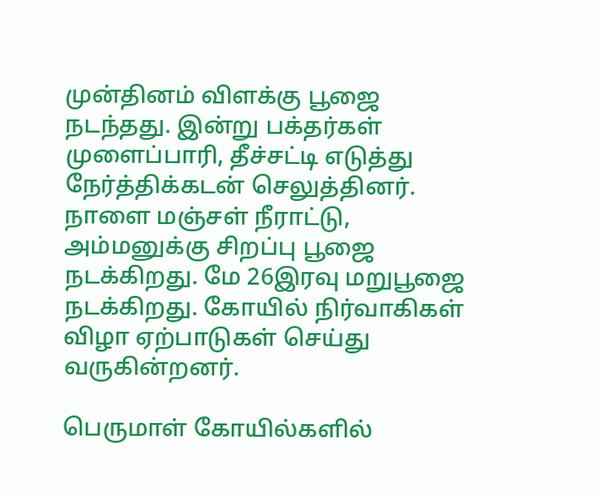முன்தினம் விளக்கு பூஜை நடந்தது. இன்று பக்தர்கள் முளைப்பாரி, தீச்சட்டி எடுத்து நேர்த்திக்கடன் செலுத்தினர். நாளை மஞ்சள் நீராட்டு, அம்மனுக்கு சிறப்பு பூஜை நடக்கிறது. மே 26இரவு மறுபூஜை நடக்கிறது. கோயில் நிர்வாகிகள் விழா ஏற்பாடுகள் செய்து வருகின்றனர்.

பெருமாள் கோயில்களில்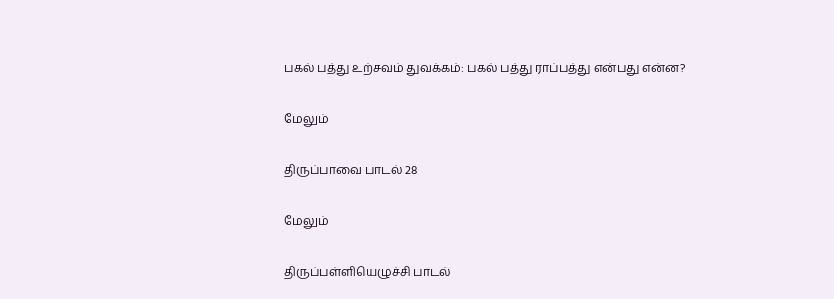பகல் பத்து உற்சவம் துவக்கம்: பகல் பத்து ராப்பத்து என்பது என்ன?

மேலும்

திருப்பாவை பாடல் 28

மேலும்

திருப்பள்ளியெழுச்சி பாடல்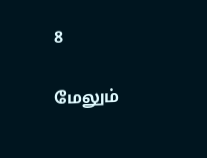8

மேலும்